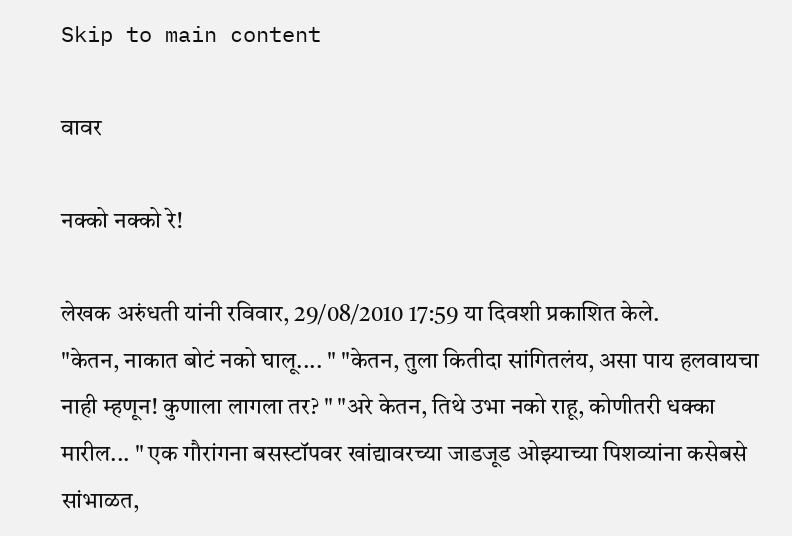Skip to main content

वावर

नक्को नक्को रे!

लेखक अरुंधती यांनी रविवार, 29/08/2010 17:59 या दिवशी प्रकाशित केले.
"केतन, नाकात बोटं नको घालू.... " "केतन, तुला कितीदा सांगितलंय, असा पाय हलवायचा नाही म्हणून! कुणाला लागला तर? " "अरे केतन, तिथे उभा नको राहू, कोणीतरी धक्का मारील... " एक गौरांगना बसस्टॉपवर खांद्यावरच्या जाडजूड ओझ्याच्या पिशव्यांना कसेबसे सांभाळत,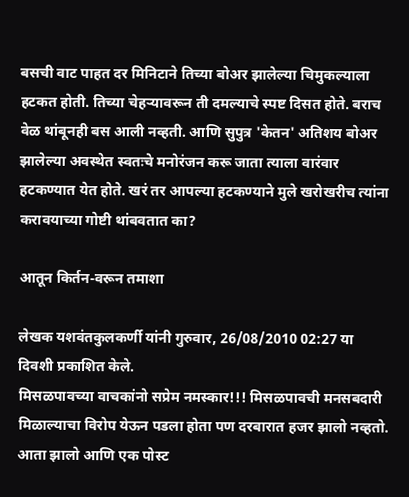बसची वाट पाहत दर मिनिटाने तिच्या बोअर झालेल्या चिमुकल्याला हटकत होती. तिच्या चेहऱ्यावरून ती दमल्याचे स्पष्ट दिसत होते. बराच वेळ थांबूनही बस आली नव्हती. आणि सुपुत्र 'केतन' अतिशय बोअर झालेल्या अवस्थेत स्वतःचे मनोरंजन करू जाता त्याला वारंवार हटकण्यात येत होते. खरं तर आपल्या हटकण्याने मुले खरोखरीच त्यांना करावयाच्या गोष्टी थांबवतात का?

आतून किर्तन-वरून तमाशा

लेखक यशवंतकुलकर्णी यांनी गुरुवार, 26/08/2010 02:27 या दिवशी प्रकाशित केले.
मिसळपावच्या वाचकांनो सप्रेम नमस्कार!!! मिसळपावची मनसबदारी मिळाल्याचा विरोप येऊन पडला होता पण दरबारात हजर झालो नव्हतो. आता झालो आणि एक पोस्ट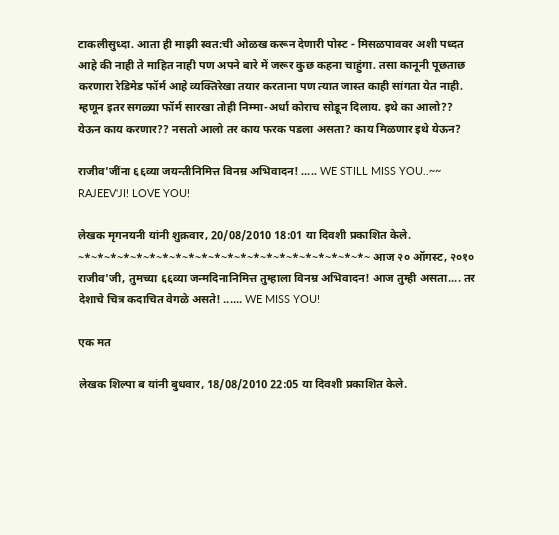टाकलीसुध्दा. आता ही माझी स्वत:ची ओळख करून देणारी पोस्ट - मिसळपाववर अशी पध्दत आहे की नाही ते माहित नाही पण अपने बारे में जरूर कुछ कहना चाहुंगा. तसा कानूनी पूछताछ करणारा रेडिमेड फॉर्म आहे व्यक्तिरेखा तयार करताना पण त्यात जास्त काही सांगता येत नाही. म्हणून इतर सगळ्या फॉर्म सारखा तोही निम्मा-अर्धा कोराच सोडून दिलाय. इथे का आलो?? येऊन काय करणार?? नसतो आलो तर काय फरक पडला असता? काय मिळणार इथे येऊन?

राजीव'जींना ६६व्या जयन्तीनिमित्त विनम्र अभिवादन! ..... WE STILL MISS YOU..~~ RAJEEV'JI! LOVE YOU!

लेखक मृगनयनी यांनी शुक्रवार, 20/08/2010 18:01 या दिवशी प्रकाशित केले.
~*~*~*~*~*~*~*~*~*~*~*~*~*~*~*~*~*~*~*~*~*~*~ आज २० ऑगस्ट, २०१० राजीव'जी, तुमच्या ६६व्या जन्मदिनानिमित्त तुम्हाला विनम्र अभिवादन! आज तुम्ही असता.... तर देशाचे चित्र कदाचित वेगळे असते! ...... WE MISS YOU!

एक मत

लेखक शिल्पा ब यांनी बुधवार, 18/08/2010 22:05 या दिवशी प्रकाशित केले.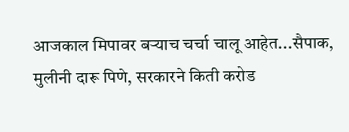आजकाल मिपावर बऱ्याच चर्चा चालू आहेत...सैपाक, मुलीनी दारू पिणे, सरकारने किती करोड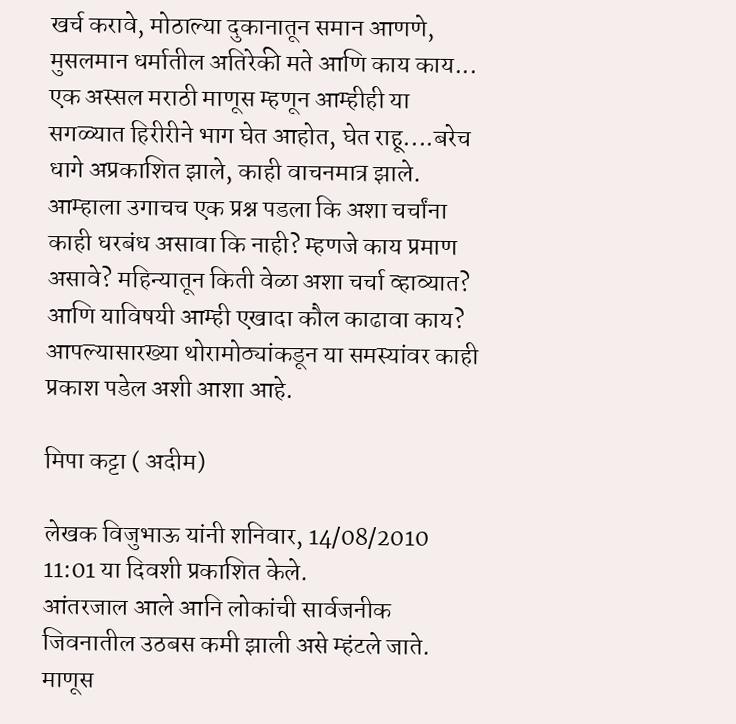खर्च करावे, मोठाल्या दुकानातून समान आणणे, मुसलमान धर्मातील अतिरेकी मते आणि काय काय... एक अस्सल मराठी माणूस म्हणून आम्हीही या सगळ्यात हिरीरीने भाग घेत आहोत, घेत राहू....बरेच धागे अप्रकाशित झाले, काही वाचनमात्र झाले. आम्हाला उगाचच एक प्रश्न पडला कि अशा चर्चांना काही धरबंध असावा कि नाही? म्हणजे काय प्रमाण असावे? महिन्यातून किती वेळा अशा चर्चा व्हाव्यात? आणि याविषयी आम्ही एखादा कौल काढावा काय? आपल्यासारख्या थोरामोठ्यांकडून या समस्यांवर काही प्रकाश पडेल अशी आशा आहे.

मिपा कट्टा ( अदीम)

लेखक विजुभाऊ यांनी शनिवार, 14/08/2010 11:01 या दिवशी प्रकाशित केले.
आंतरजाल आले आनि लोकांची सार्वजनीक जिवनातील उठबस कमी झाली असे म्हंटले जाते. माणूस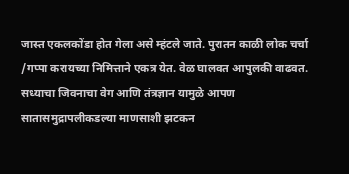जास्त एकलकोंडा होत गेला असे म्हंटले जाते. पुरातन काळी लोक चर्चा /गप्पा करायच्या निमित्ताने एकत्र येत. वेळ घालवत आपुलकी वाढवत. सध्याचा जिवनाचा वेग आणि तंत्रज्ञान यामुळे आपण सातासमुद्रापलीकडल्या माणसाशी झटकन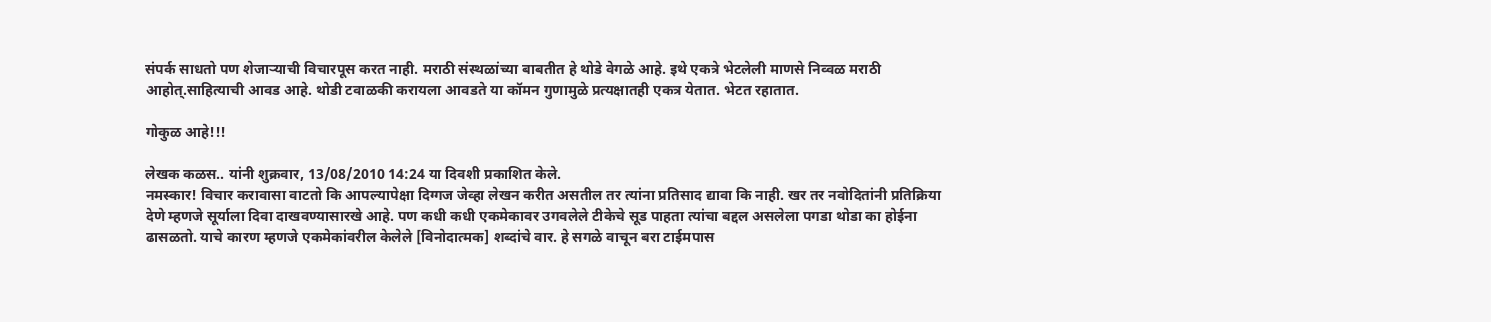संपर्क साधतो पण शेजार्‍याची विचारपूस करत नाही. मराठी संस्थळांच्या बाबतीत हे थोडे वेगळे आहे. इथे एकत्रे भेटलेली माणसे निव्वळ मराठी आहोत्.साहित्याची आवड आहे. थोडी टवाळकी करायला आवडते या कॉमन गुणामुळे प्रत्यक्षातही एकत्र येतात. भेटत रहातात.

गोकुळ आहे!!!

लेखक कळस.. यांनी शुक्रवार, 13/08/2010 14:24 या दिवशी प्रकाशित केले.
नमस्कार! विचार करावासा वाटतो कि आपल्यापेक्षा दिग्गज जेव्हा लेखन करीत असतील तर त्यांना प्रतिसाद द्यावा कि नाही. खर तर नवोदितांनी प्रतिक्रिया देणे म्हणजे सूर्याला दिवा दाखवण्यासारखे आहे. पण कधी कधी एकमेकावर उगवलेले टीकेचे सूड पाहता त्यांचा बद्दल असलेला पगडा थोडा का होईना ढासळतो. याचे कारण म्हणजे एकमेकांवरील केलेले [विनोदात्मक] शब्दांचे वार. हे सगळे वाचून बरा टाईमपास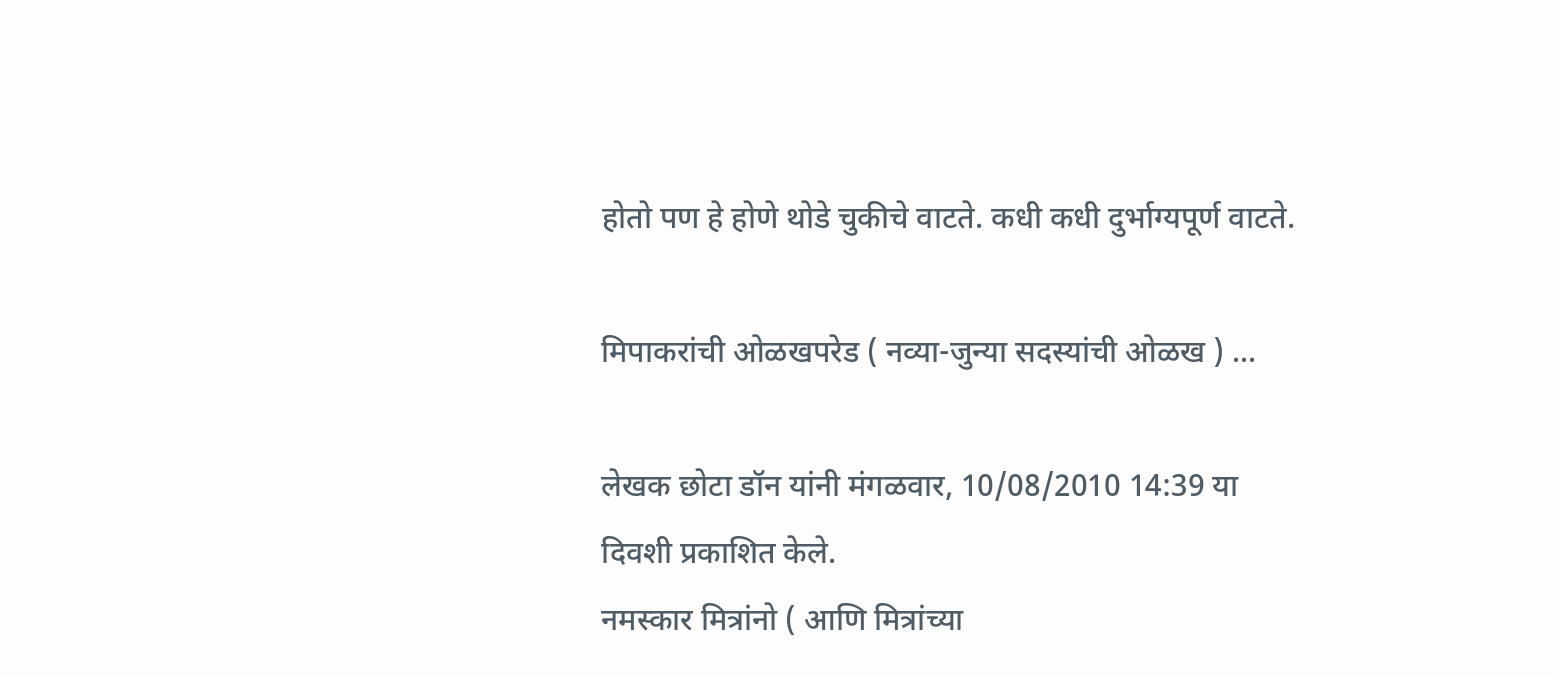होतो पण हे होणे थोडे चुकीचे वाटते. कधी कधी दुर्भाग्यपूर्ण वाटते.

मिपाकरांची ओळखपरेड ( नव्या-जुन्या सदस्यांची ओळख ) ...

लेखक छोटा डॉन यांनी मंगळवार, 10/08/2010 14:39 या दिवशी प्रकाशित केले.
नमस्कार मित्रांनो ( आणि मित्रांच्या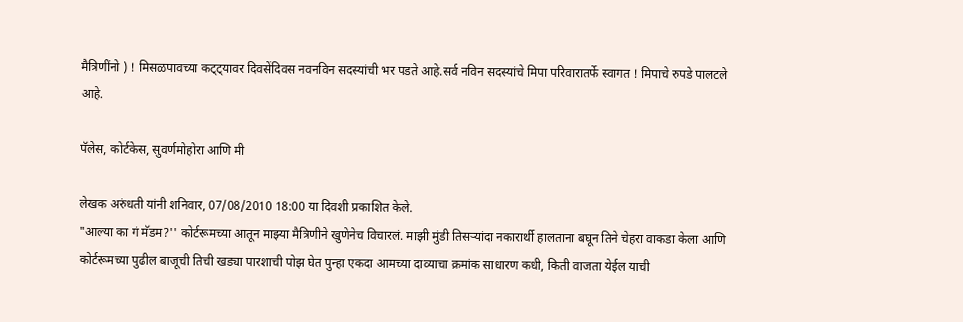मैत्रिणींनो ) ! मिसळपावच्या कट्ट्यावर दिवसेंदिवस नवनविन सदस्यांची भर पडते आहे.सर्व नविन सदस्यांचे मिपा परिवारातर्फे स्वागत ! मिपाचे रुपडे पालटले आहे.

पॅलेस, कोर्टकेस, सुवर्णमोहोरा आणि मी

लेखक अरुंधती यांनी शनिवार, 07/08/2010 18:00 या दिवशी प्रकाशित केले.
"आल्या का गं मॅडम?'' कोर्टरूमच्या आतून माझ्या मैत्रिणीने खुणेनेच विचारलं. माझी मुंडी तिसर्‍यांदा नकारार्थी हालताना बघून तिने चेहरा वाकडा केला आणि कोर्टरूमच्या पुढील बाजूची तिची खड्या पारशाची पोझ घेत पुन्हा एकदा आमच्या दाव्याचा क्रमांक साधारण कधी, किती वाजता येईल याची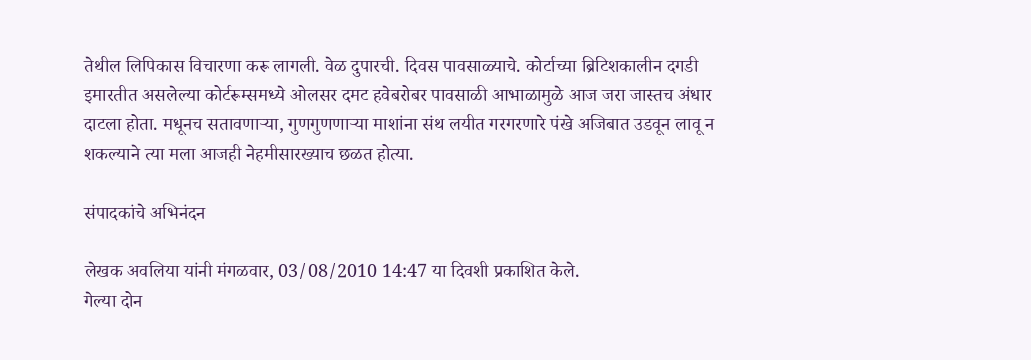तेथील लिपिकास विचारणा करू लागली. वेळ दुपारची. दिवस पावसाळ्याचे. कोर्टाच्या ब्रिटिशकालीन दगडी इमारतीत असलेल्या कोर्टरूम्समध्ये ओलसर दमट हवेबरोबर पावसाळी आभाळामुळे आज जरा जास्तच अंधार दाटला होता. मधूनच सतावणार्‍या, गुणगुणणार्‍या माशांना संथ लयीत गरगरणारे पंखे अजिबात उडवून लावू न शकल्याने त्या मला आजही नेहमीसारख्याच छळत होत्या.

संपादकांचे अभिनंदन

लेखक अवलिया यांनी मंगळवार, 03/08/2010 14:47 या दिवशी प्रकाशित केले.
गेल्या दोन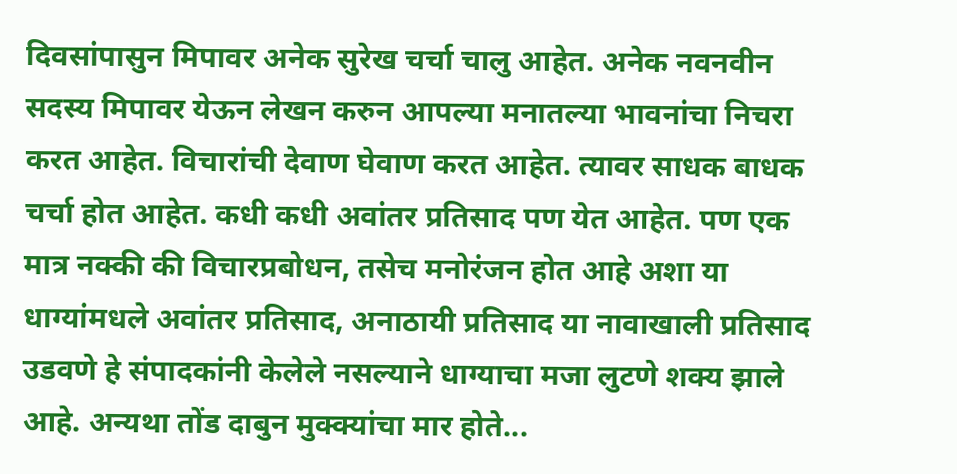दिवसांपासुन मिपावर अनेक सुरेख चर्चा चालु आहेत. अनेक नवनवीन सदस्य मिपावर येऊन लेखन करुन आपल्या मनातल्या भावनांचा निचरा करत आहेत. विचारांची देवाण घेवाण करत आहेत. त्यावर साधक बाधक चर्चा होत आहेत. कधी कधी अवांतर प्रतिसाद पण येत आहेत. पण एक मात्र नक्की की विचारप्रबोधन, तसेच मनोरंजन होत आहे अशा या धाग्यांमधले अवांतर प्रतिसाद, अनाठायी प्रतिसाद या नावाखाली प्रतिसाद उडवणे हे संपादकांनी केलेले नसल्याने धाग्याचा मजा लुटणे शक्य झाले आहे. अन्यथा तोंड दाबुन मुक्क्यांचा मार होते...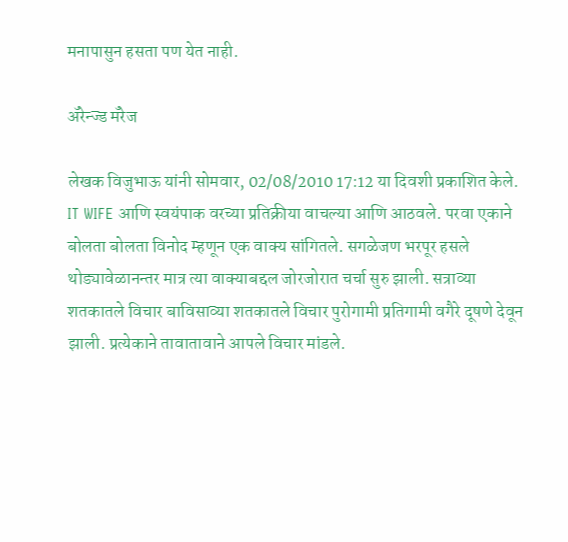मनापासुन हसता पण येत नाही.

अ‍ॅरेन्ज्ड मॅरेज

लेखक विजुभाऊ यांनी सोमवार, 02/08/2010 17:12 या दिवशी प्रकाशित केले.
IT WIFE आणि स्वयंपाक वरच्या प्रतिक्रीया वाचल्या आणि आठवले. परवा एकाने बोलता बोलता विनोद म्हणून एक वाक्य सांगितले. सगळेजण भरपूर हसले थोड्यावेळानन्तर मात्र त्या वाक्याबद्दल जोरजोरात चर्चा सुरु झाली. सत्राव्या शतकातले विचार बाविसाव्या शतकातले विचार पुरोगामी प्रतिगामी वगैरे दूषणे देवून झाली. प्रत्येकाने तावातावाने आपले विचार मांडले.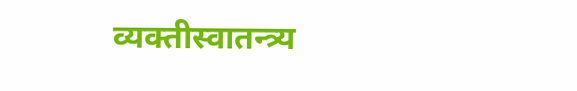व्यक्तीस्वातन्त्र्य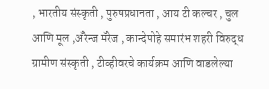, भारतीय संस्कृती , पुरुषप्रधानता , आय टी कल्चर , चुल आणि मूल ,अ‍ॅरेन्ज मॅरेज , कान्देपोहे समारंभ शहरी विरुद्ध ग्रामीण संस्कृती , टीव्हीवरचे कार्यक्रम आणि वाडलेल्या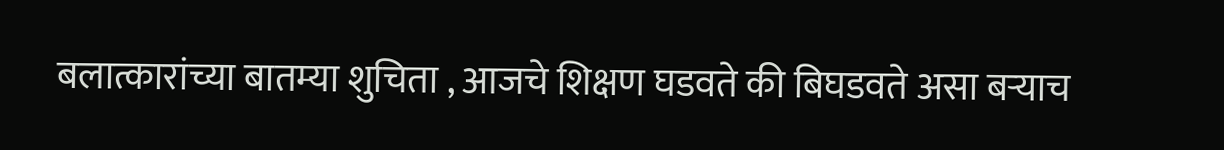बलात्कारांच्या बातम्या शुचिता , आजचे शिक्षण घडवते की बिघडवते असा बर्‍याच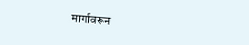मार्गावरून